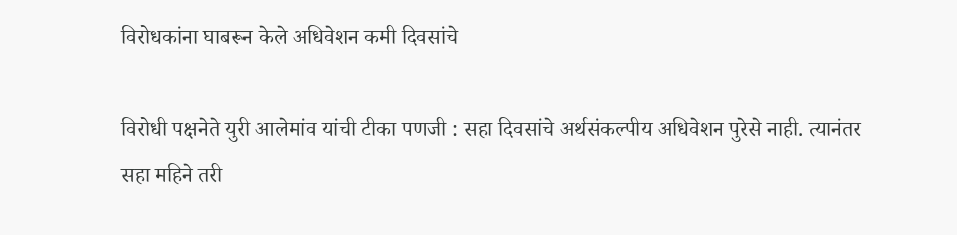विरोधकांना घाबरून केले अधिवेशन कमी दिवसांचे

विरोधी पक्षनेते युरी आलेमांव यांची टीका पणजी : सहा दिवसांचे अर्थसंकल्पीय अधिवेशन पुरेसे नाही. त्यानंतर सहा महिने तरी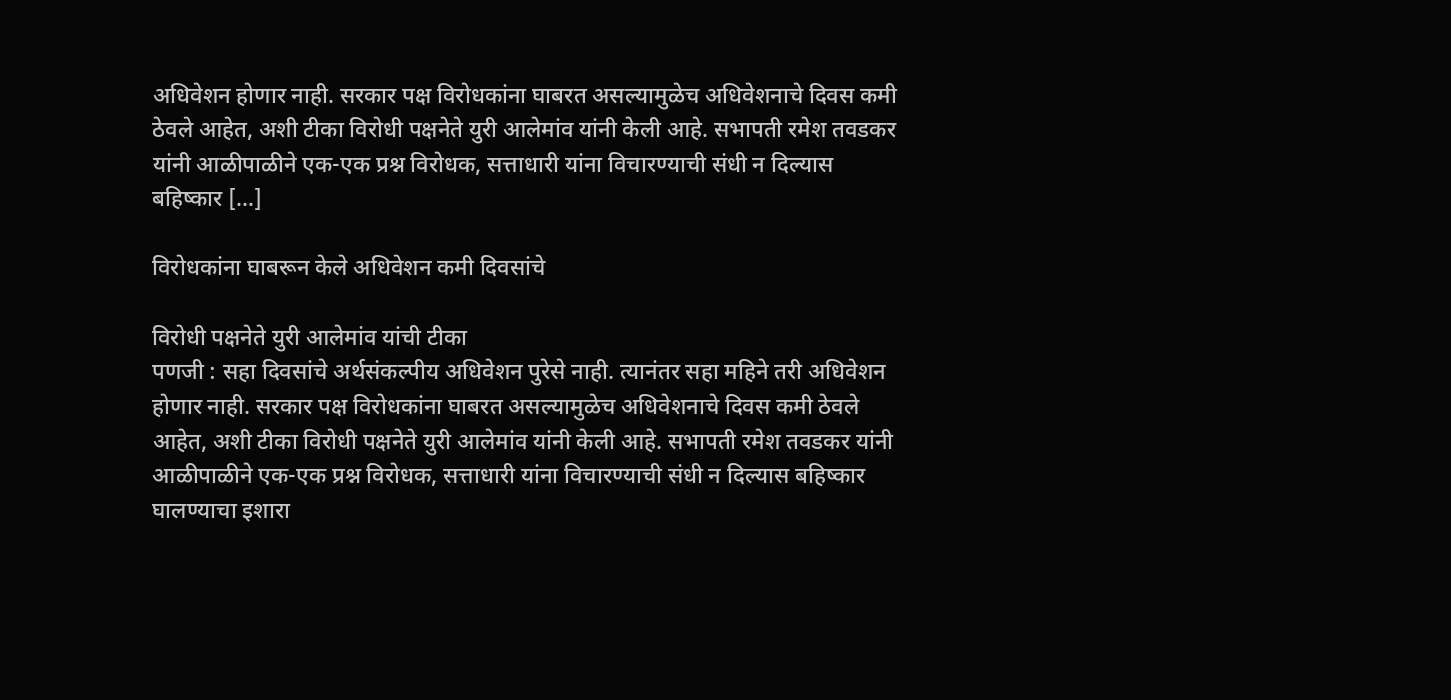अधिवेशन होणार नाही. सरकार पक्ष विरोधकांना घाबरत असल्यामुळेच अधिवेशनाचे दिवस कमी ठेवले आहेत, अशी टीका विरोधी पक्षनेते युरी आलेमांव यांनी केली आहे. सभापती रमेश तवडकर यांनी आळीपाळीने एक-एक प्रश्न विरोधक, सत्ताधारी यांना विचारण्याची संधी न दिल्यास बहिष्कार […]

विरोधकांना घाबरून केले अधिवेशन कमी दिवसांचे

विरोधी पक्षनेते युरी आलेमांव यांची टीका
पणजी : सहा दिवसांचे अर्थसंकल्पीय अधिवेशन पुरेसे नाही. त्यानंतर सहा महिने तरी अधिवेशन होणार नाही. सरकार पक्ष विरोधकांना घाबरत असल्यामुळेच अधिवेशनाचे दिवस कमी ठेवले आहेत, अशी टीका विरोधी पक्षनेते युरी आलेमांव यांनी केली आहे. सभापती रमेश तवडकर यांनी आळीपाळीने एक-एक प्रश्न विरोधक, सत्ताधारी यांना विचारण्याची संधी न दिल्यास बहिष्कार घालण्याचा इशारा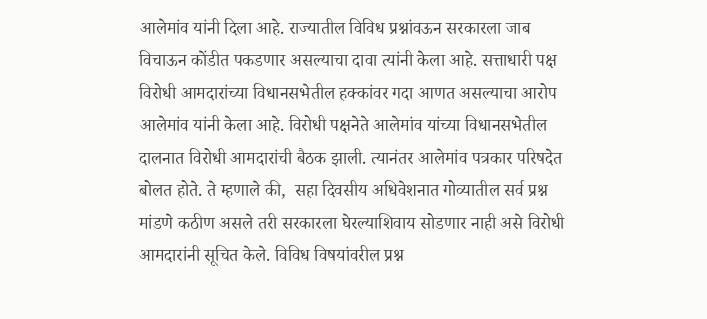आलेमांव यांनी दिला आहे. राज्यातील विविध प्रश्नांवऊन सरकारला जाब विचाऊन कोंडीत पकडणार असल्याचा दावा त्यांनी केला आहे. सत्ताधारी पक्ष विरोधी आमदारांच्या विधानसभेतील हक्कांवर गदा आणत असल्याचा आरोप आलेमांव यांनी केला आहे. विरोधी पक्षनेते आलेमांव यांच्या विधानसभेतील दालनात विरोधी आमदारांची बैठक झाली. त्यानंतर आलेमांव पत्रकार परिषदेत बोलत होते. ते म्हणाले की,  सहा दिवसीय अधिवेशनात गोव्यातील सर्व प्रश्न मांडणे कठीण असले तरी सरकारला घेरल्याशिवाय सोडणार नाही असे विरोधी आमदारांनी सूचित केले. विविध विषयांवरील प्रश्न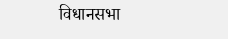विधानसभा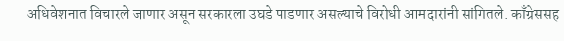अधिवेशनात विचारले जाणार असून सरकारला उघडे पाडणार असल्याचे विरोधी आमदारांनी सांगितले. काँग्रेससह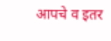आपचे व इतर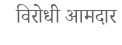विरोधी आमदार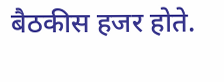बैठकीस हजर होते.